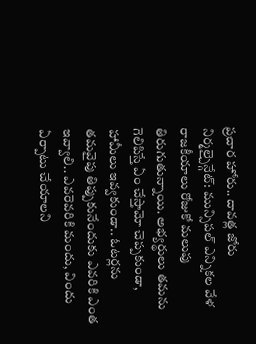ప్రచార హోరు.. దావత్ల జోరు
నిర్మల్చైన్గేట్: మున్సిపల్ ఎన్నికల వేళ రాజకీయాలు రోజుకో మలుపు తిరుగుతున్నాయి. అభ్యర్థులు తమను గెలిపిస్తే ఏం చేస్తామో చెప్పకుండా, హామీలు ఇవ్వకుండా.. ఓటర్లను తమవైపు తిప్పుకునేందుకు ఎవరికి ఎంత ఇవ్వాలి.. ఎవరెవరికి మందు, విందు ఏర్పాటు చేయాలని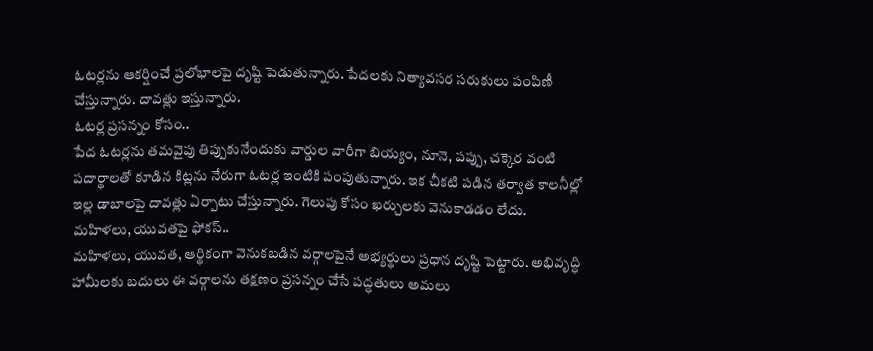ఓటర్లను ఆకర్షించే ప్రలోభాలపై దృష్టి పెడుతున్నారు. పేదలకు నిత్యావసర సరుకులు పంపిణీ చేస్తున్నారు. దావత్లు ఇస్తున్నారు.
ఓటర్ల ప్రసన్నం కోసం..
పేద ఓటర్లను తమవైపు తిప్పుకునేందుకు వార్డుల వారీగా బియ్యం, నూనె, పప్పు, చక్కెర వంటి పదార్థాలతో కూడిన కిట్లను నేరుగా ఓటర్ల ఇంటికి పంపుతున్నారు. ఇక చీకటి పడిన తర్వాత కాలనీల్లో ఇల్ల డాబాలపై దావత్లు ఏర్పాటు చేస్తున్నారు. గెలుపు కోసం ఖర్చులకు వెనుకాడడం లేదు.
మహిళలు, యువతపై ఫోకస్..
మహిళలు, యువత, ఆర్థికంగా వెనుకబడిన వర్గాలపైనే అభ్యర్థులు ప్రధాన దృష్టి పెట్టారు. అభివృద్ధి హామీలకు బదులు ఈ వర్గాలను తక్షణం ప్రసన్నం చేసే పద్ధతులు అమలు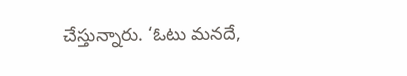చేస్తున్నారు. ‘ఓటు మనదే,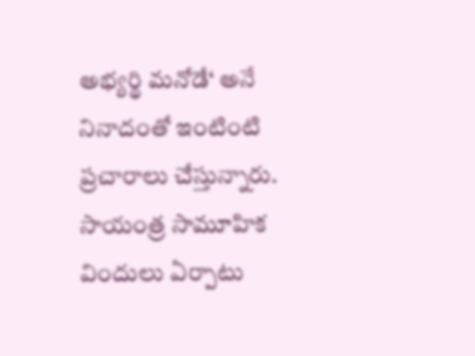అభ్యర్థి మనోడే‘ అనే నినాదంతో ఇంటింటి ప్రచారాలు చేస్తున్నారు. సాయంత్ర సామూహిక విందులు ఏర్పాటు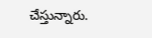చేస్తున్నారు.